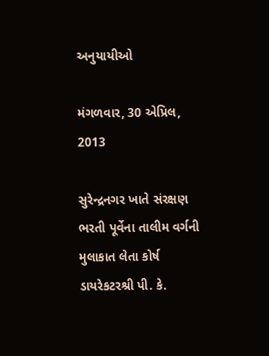અનુયાયીઓ

મંગળવાર, 30 એપ્રિલ, 2013

સુરેન્‍દ્રનગર ખાતે સંરક્ષણ ભરતી પૂર્વેના તાલીમ વર્ગની મુલાકાત લેતા કોર્ષ ડાયરેકટરશ્રી પી. કે.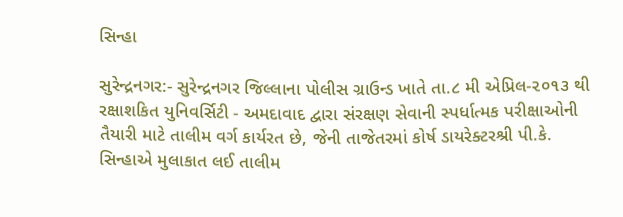સિન્‍હા

સુરેન્‍દ્રનગર:- સુરેન્‍દ્રનગર જિલ્‍લાના પોલીસ ગ્રાઉન્‍ડ ખાતે તા.૮ મી એપ્રિલ-૨૦૧૩ થી રક્ષાશકિત યુનિવર્સિટી - અમદાવાદ દ્વારા સંરક્ષણ સેવાની સ્‍પર્ધાત્‍મક પરીક્ષાઓની તૈયારી માટે તાલીમ વર્ગ કાર્યરત છે, જેની તાજેતરમાં કોર્ષ ડાયરેક્ટરશ્રી પી.કે. સિન્‍હાએ મુલાકાત લઈ તાલીમ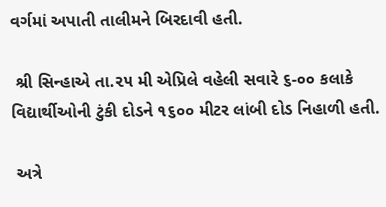વર્ગમાં અપાતી તાલીમને બિરદાવી હતી.

 શ્રી સિન્‍હાએ તા.૨૫ મી એપ્રિલે વહેલી સવારે ૬-૦૦ કલાકે વિદ્યાર્થીઓની ટુંકી દોડને ૧૬૦૦ મીટર લાંબી દોડ નિહાળી હતી.

 અત્રે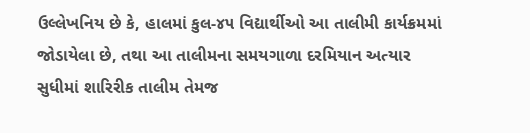ઉલ્લેખનિય છે કે, હાલમાં કુલ-૪૫ વિદ્યાર્થીઓ આ તાલીમી કાર્યક્રમમાં જોડાયેલા છે, તથા આ તાલીમના સમયગાળા દરમિયાન અત્યાર સુધીમાં શારિરીક તાલીમ તેમજ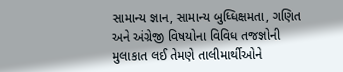સામાન્‍ય જ્ઞાન, સામાન્‍ય બુધ્‍ધિક્ષમતા, ગણિત અને અંગ્રેજી વિષયોના વિવિધ તજજ્ઞોની મુલાકાત લઈ તેમણે તાલીમાર્થીઓને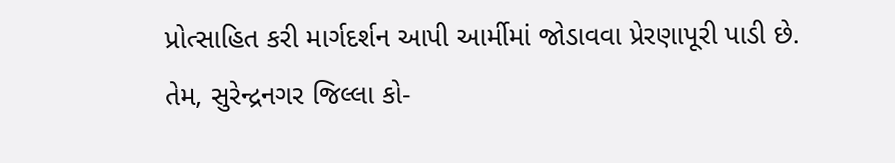પ્રોત્‍સાહિત કરી માર્ગદર્શન આપી આર્મીમાં જોડાવવા પ્રેરણાપૂરી પાડી છે. તેમ, સુરેન્‍દ્રનગર જિલ્‍લા કો-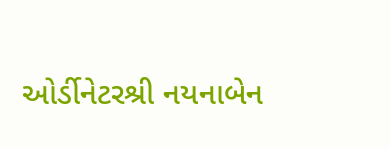ઓર્ડીનેટરશ્રી નયનાબેન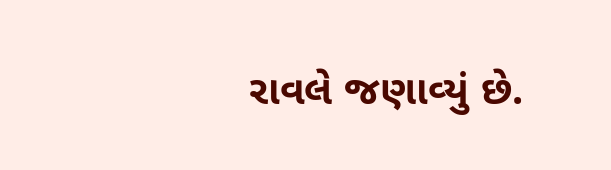રાવલે જણાવ્‍યું છે.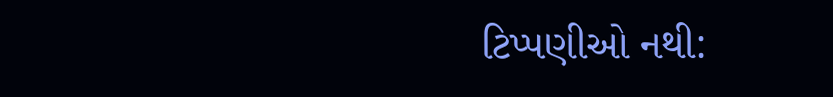ટિપ્પણીઓ નથી: